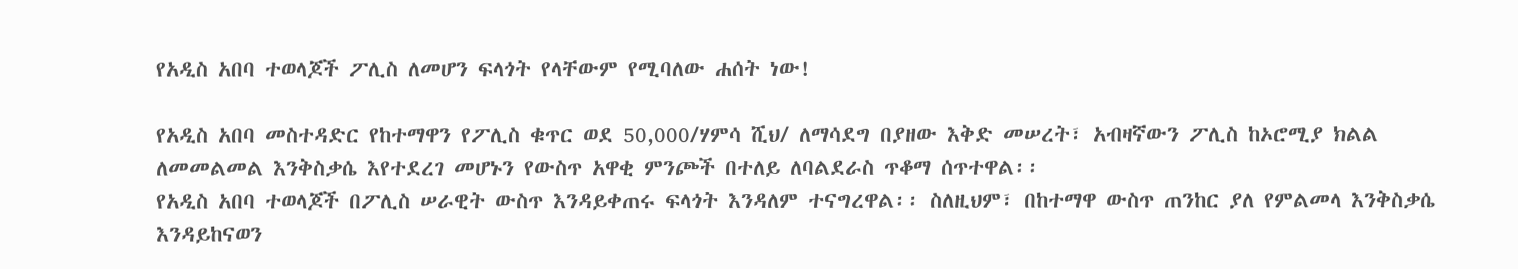የአዲስ አበባ ተወላጆች ፖሊስ ለመሆን ፍላጎት የላቸውም የሚባለው ሐሰት ነው!

የአዲስ አበባ መስተዳድር የከተማዋን የፖሊስ ቁጥር ወደ 50,000/ሃምሳ ሺህ/ ለማሳደግ በያዘው እቅድ መሠረት፣ አብዛኛውን ፖሊስ ከኦሮሚያ ክልል ለመመልመል እንቅስቃሴ እየተደረገ መሆኑን የውስጥ አዋቂ ምንጮች በተለይ ለባልደራስ ጥቆማ ሰጥተዋል፡፡
የአዲስ አበባ ተወላጆች በፖሊስ ሠራዊት ውስጥ እንዳይቀጠሩ ፍላጎት እንዳለም ተናግረዋል፡፡ ስለዚህም፣ በከተማዋ ውስጥ ጠንከር ያለ የምልመላ እንቅስቃሴ እንዳይከናወን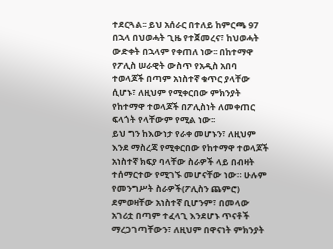ተደርጓል፡፡ ይህ አሰራር በተለይ ከምርጫ 97 በኋላ በህወሓት ጊዜ የተጀመረና፣ ከህወሓት ውድቀት በኋላም የቀጠለ ነው፡፡ በከተማዋ የፖሊስ ሠራዊት ውስጥ የአዲስ አበባ ተወላጆች በጣም አነስተኛ ቁጥር ያላቸው ሲሆኑ፣ ለዚህም የሚቀርበው ምክንያት የከተማዋ ተወላጆች በፖሊስነት ለመቀጠር ፍላጎት የላቸውም የሚል ነው፡፡
ይህ ግን ከእውነታ የራቀ መሆኑን፣ ለዚህም እንደ ማስረጃ የሚቀርበው የከተማዋ ተወላጆች አነስተኛ ክፍያ ባላቸው ስራዎች ላይ በብዛት ተሰማርተው የሚገኙ መሆናቸው ነው። ሁሉም የመንግሥት ስራዎች(ፖሊስን ጨምሮ) ደምወዛቸው አነስተኛ ቢሆንም፣ በመላው አገሪቷ በጣም ተፈላጊ እንደሆኑ ጥናቶች ማረጋገጣቸውን፣ ለዚህም በዋናነት ምክንያት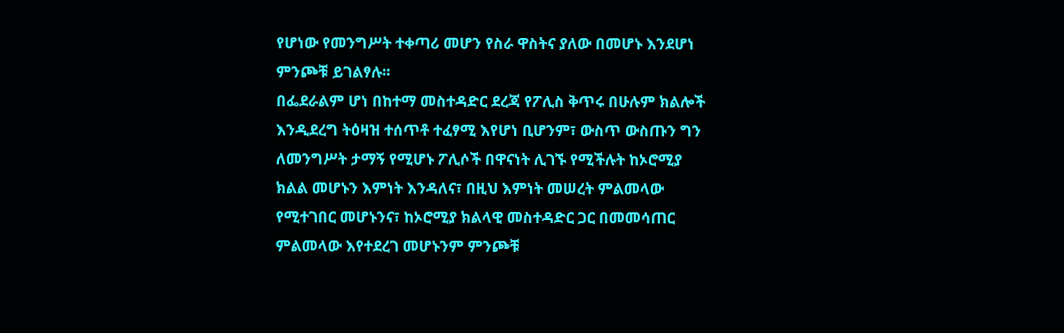የሆነው የመንግሥት ተቀጣሪ መሆን የስራ ዋስትና ያለው በመሆኑ እንደሆነ ምንጮቹ ይገልፃሉ፡፡
በፌደራልም ሆነ በከተማ መስተዳድር ደረጃ የፖሊስ ቅጥሩ በሁሉም ክልሎች እንዲደረግ ትዕዛዝ ተሰጥቶ ተፈፃሚ እየሆነ ቢሆንም፣ ውስጥ ውስጡን ግን ለመንግሥት ታማኝ የሚሆኑ ፖሊሶች በዋናነት ሊገኙ የሚችሉት ከኦሮሚያ ክልል መሆኑን እምነት እንዳለና፣ በዚህ እምነት መሠረት ምልመላው የሚተገበር መሆኑንና፣ ከኦሮሚያ ክልላዊ መስተዳድር ጋር በመመሳጠር ምልመላው እየተደረገ መሆኑንም ምንጮቹ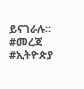ይናገራሉ።
#መረጃ #ኢትዮጵያ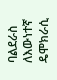ባልደራስ ለእውነተኛ ዴሞክራሲ